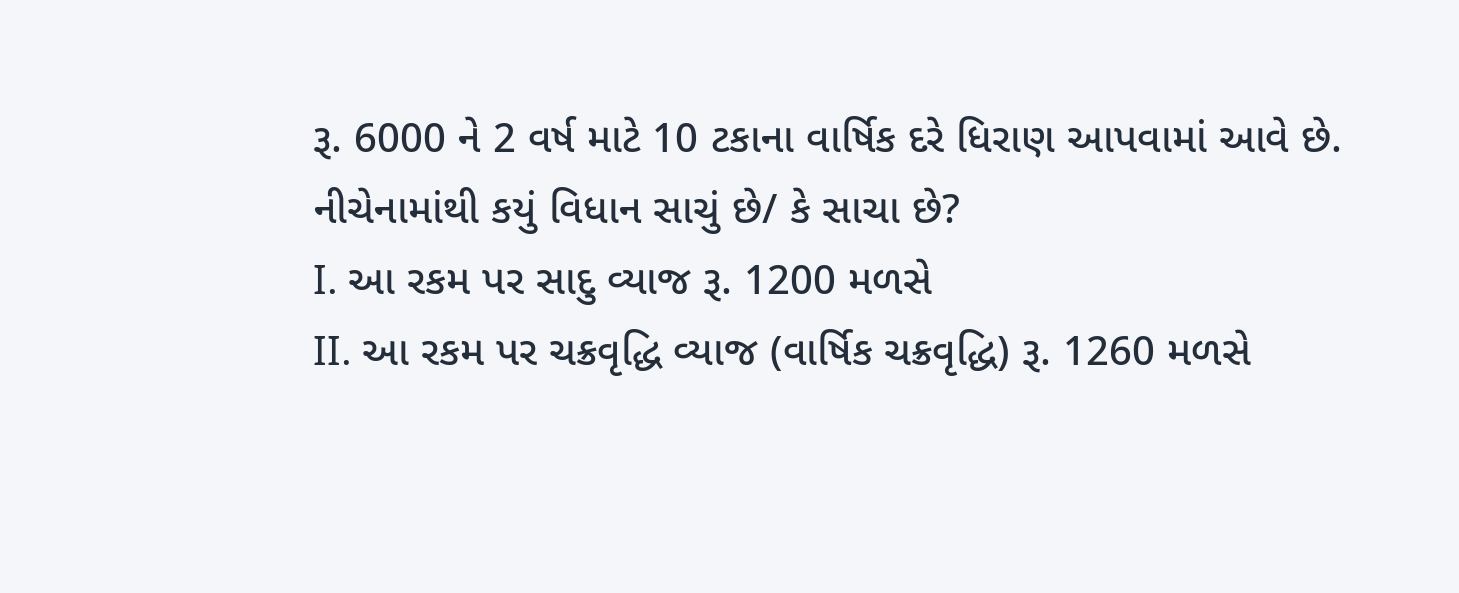રૂ. 6000 ને 2 વર્ષ માટે 10 ટકાના વાર્ષિક દરે ધિરાણ આપવામાં આવે છે. નીચેનામાંથી કયું વિધાન સાચું છે/ કે સાચા છે?
I. આ રકમ પર સાદુ વ્યાજ રૂ. 1200 મળસે
II. આ રકમ પર ચક્રવૃદ્ધિ વ્યાજ (વાર્ષિક ચક્રવૃદ્ધિ) રૂ. 1260 મળસે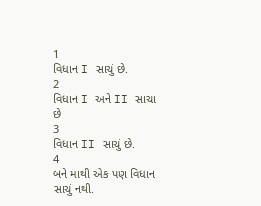1
વિધાન I સાચું છે.
2
વિધાન I અને II સાચા છે
3
વિધાન II સાચું છે.
4
બને માથી એક પણ વિધાન સાચું નથી.